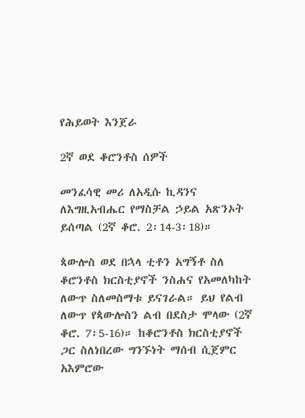የሕይወት እንጀራ

2ኛ ወደ ቆሮንቶስ ሰዎች

መንፈሳዊ መሪ ለአዲሱ ኪዳንና ለእግዚአብሔር የማስቻል ኃይል አጽንኦት ይሰጣል (2ኛ ቆሮ. 2፡14-3፡18)።

ጳውሎስ ወደ በኋላ ቲቶን አግኝቶ ስለ ቆሮንቶስ ክርስቲያኖች ንስሐና የአመለካከት ለውጥ ስለመስማቱ ይናገራል። ይህ የልብ ለውጥ የጳውሎስን ልብ በደስታ ሞላው (2ኛ ቆሮ. 7፡5-16)። ከቆሮንቶስ ክርስቲያኖች ጋር ስለነበረው ግንኙነት ማሰብ ሲጀምር አእምሮው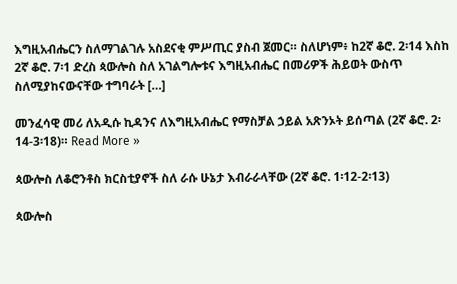እግዚአብሔርን ስለማገልገሉ አስደናቂ ምሥጢር ያስብ ጀመር። ስለሆነም፥ ከ2ኛ ቆሮ. 2፡14 እስከ 2ኛ ቆሮ. 7፡1 ድረስ ጳውሎስ ስለ አገልግሎቱና እግዚአብሔር በመሪዎች ሕይወት ውስጥ ስለሚያከናውናቸው ተግባራት […]

መንፈሳዊ መሪ ለአዲሱ ኪዳንና ለእግዚአብሔር የማስቻል ኃይል አጽንኦት ይሰጣል (2ኛ ቆሮ. 2፡14-3፡18)። Read More »

ጳውሎስ ለቆሮንቶስ ክርስቲያኖች ስለ ራሱ ሁኔታ እብራራላቸው (2ኛ ቆሮ. 1፡12-2፡13)

ጳውሎስ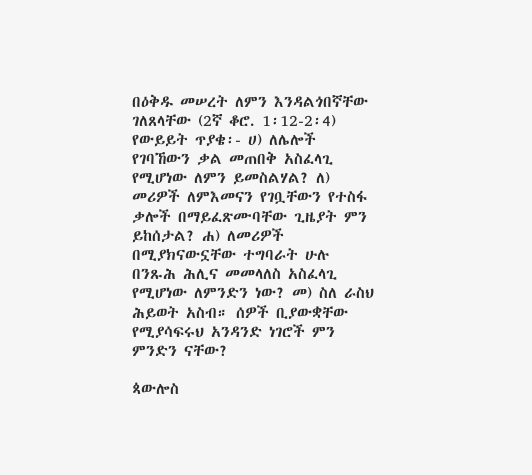በዕቅዱ መሠረት ለምን እንዳልጎበኛቸው ገለጸላቸው (2ኛ ቆሮ. 1፡12-2፡4) የውይይት ጥያቄ፡- ሀ) ለሌሎች የገባኸውን ቃል መጠበቅ አስፈላጊ የሚሆነው ለምን ይመስልሃል? ለ) መሪዎች ለምእመናን የገቧቸውን የተስፋ ቃሎች በማይፈጽሙባቸው ጊዜያት ምን ይከሰታል? ሐ) ለመሪዎች በሚያክናውኗቸው ተግባራት ሁሉ በንጹሕ ሕሊና መመላለስ አስፈላጊ የሚሆነው ለምንድን ነው? መ) ስለ ራስህ ሕይወት አስብ። ሰዎች ቢያውቋቸው የሚያሳፍሩህ አንዳንድ ነገሮች ምን ምንድን ናቸው?

ጳውሎስ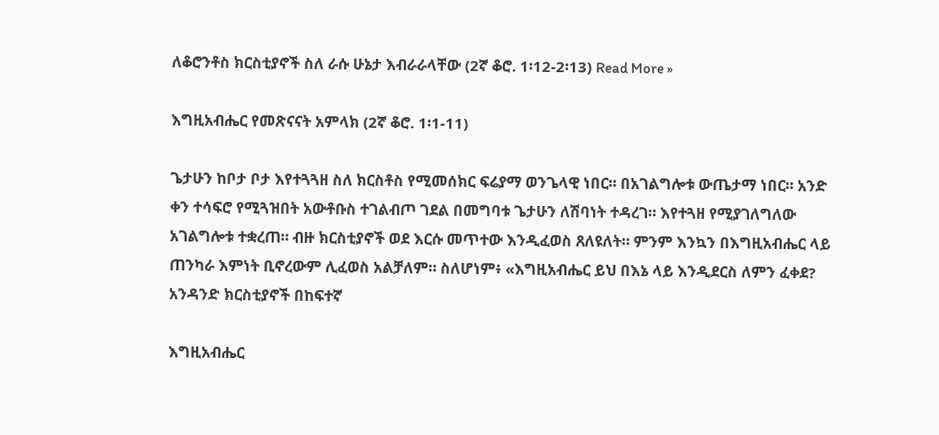ለቆሮንቶስ ክርስቲያኖች ስለ ራሱ ሁኔታ እብራራላቸው (2ኛ ቆሮ. 1፡12-2፡13) Read More »

እግዚአብሔር የመጽናናት አምላክ (2ኛ ቆሮ. 1፡1-11)

ጌታሁን ከቦታ ቦታ እየተጓጓዘ ስለ ክርስቶስ የሚመሰክር ፍሬያማ ወንጌላዊ ነበር። በአገልግሎቱ ውጤታማ ነበር። አንድ ቀን ተሳፍሮ የሚጓዝበት አውቶቡስ ተገልብጦ ገደል በመግባቱ ጌታሁን ለሽባነት ተዳረገ። እየተጓዘ የሚያገለግለው አገልግሎቱ ተቋረጠ። ብዙ ክርስቲያኖች ወደ እርሱ መጥተው እንዲፈወስ ጸለዩለት። ምንም እንኳን በእግዚአብሔር ላይ ጠንካራ እምነት ቢኖረውም ሊፈወስ አልቻለም። ስለሆነም፥ «እግዚአብሔር ይህ በእኔ ላይ እንዲደርስ ለምን ፈቀደ? አንዳንድ ክርስቲያኖች በከፍተኛ

እግዚአብሔር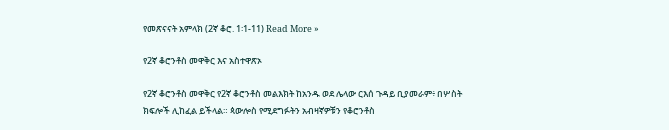የመጽናናት አምላክ (2ኛ ቆሮ. 1፡1-11) Read More »

የ2ኛ ቆሮንቶስ መዋቅር እና አስተዋጽኦ

የ2ኛ ቆሮንቶስ መዋቅር የ2ኛ ቆሮንቶስ መልእክት ከአንዱ ወደ ሌላው ርእሰ ጉዳይ ቢያመራም፥ በሦስት ክፍሎች ሊከፈል ይችላል። ጳውሎስ የሚደግፉትን አብዛኛዎቹን የቆሮንቶስ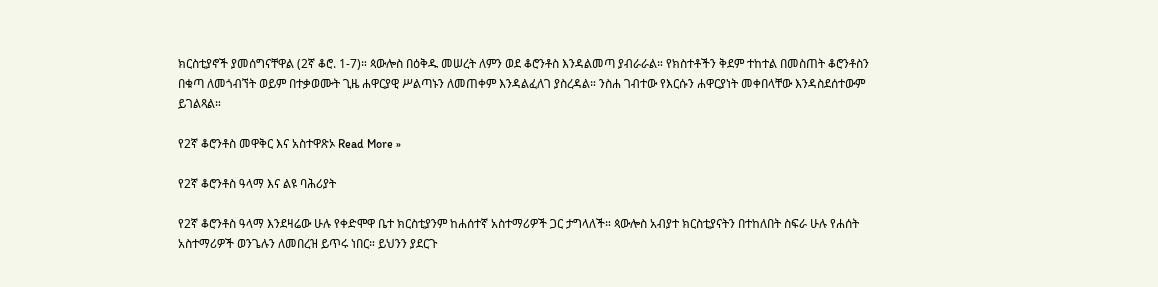ክርስቲያኖች ያመሰግናቸዋል (2ኛ ቆሮ. 1-7)። ጳውሎስ በዕቅዱ መሠረት ለምን ወደ ቆሮንቶስ እንዳልመጣ ያብራራል። የክስተቶችን ቅደም ተከተል በመስጠት ቆሮንቶስን በቁጣ ለመጎብኘት ወይም በተቃወሙት ጊዜ ሐዋርያዊ ሥልጣኑን ለመጠቀም እንዳልፈለገ ያስረዳል። ንስሐ ገብተው የእርሱን ሐዋርያነት መቀበላቸው እንዳስደሰተውም ይገልጻል።

የ2ኛ ቆሮንቶስ መዋቅር እና አስተዋጽኦ Read More »

የ2ኛ ቆሮንቶስ ዓላማ እና ልዩ ባሕሪያት

የ2ኛ ቆሮንቶስ ዓላማ እንደዛሬው ሁሉ የቀድሞዋ ቤተ ክርስቲያንም ከሐሰተኛ አስተማሪዎች ጋር ታግላለች። ጳውሎስ አብያተ ክርስቲያናትን በተከለበት ስፍራ ሁሉ የሐሰት አስተማሪዎች ወንጌሉን ለመበረዝ ይጥሩ ነበር። ይህንን ያደርጉ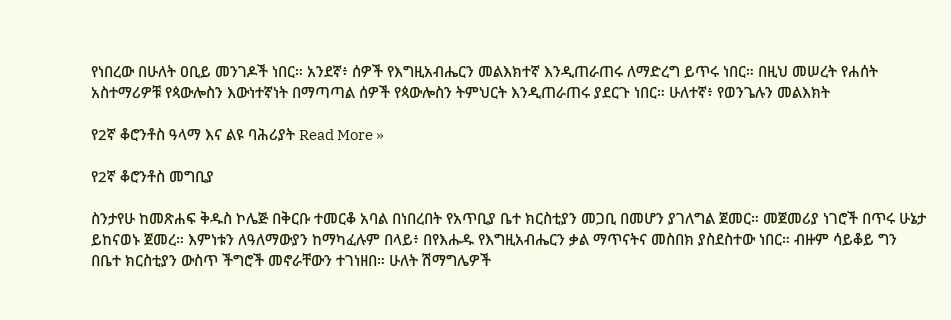የነበረው በሁለት ዐቢይ መንገዶች ነበር። አንደኛ፥ ሰዎች የእግዚአብሔርን መልእክተኛ እንዲጠራጠሩ ለማድረግ ይጥሩ ነበር። በዚህ መሠረት የሐሰት አስተማሪዎቹ የጳውሎስን እውነተኛነት በማጣጣል ሰዎች የጳውሎስን ትምህርት እንዲጠራጠሩ ያደርጉ ነበር። ሁለተኛ፥ የወንጌሉን መልእክት

የ2ኛ ቆሮንቶስ ዓላማ እና ልዩ ባሕሪያት Read More »

የ2ኛ ቆሮንቶስ መግቢያ

ስንታየሁ ከመጽሐፍ ቅዱስ ኮሌጅ በቅርቡ ተመርቆ አባል በነበረበት የአጥቢያ ቤተ ክርስቲያን መጋቢ በመሆን ያገለግል ጀመር። መጀመሪያ ነገሮች በጥሩ ሁኔታ ይከናወኑ ጀመረ። እምነቱን ለዓለማውያን ከማካፈሉም በላይ፥ በየእሑዱ የእግዚአብሔርን ቃል ማጥናትና መስበክ ያስደስተው ነበር። ብዙም ሳይቆይ ግን በቤተ ክርስቲያን ውስጥ ችግሮች መኖራቸውን ተገነዘበ። ሁለት ሽማግሌዎች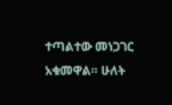ተጣልተው መነጋገር አቁመዋል። ሁለት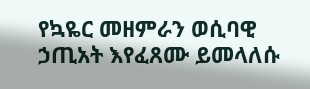የኳዬር መዘምራን ወሲባዊ ኃጢአት እየፈጸሙ ይመላለሱ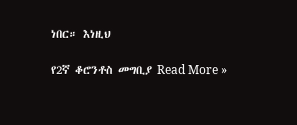ነበር። እነዚህ

የ2ኛ ቆሮንቶስ መግቢያ Read More »